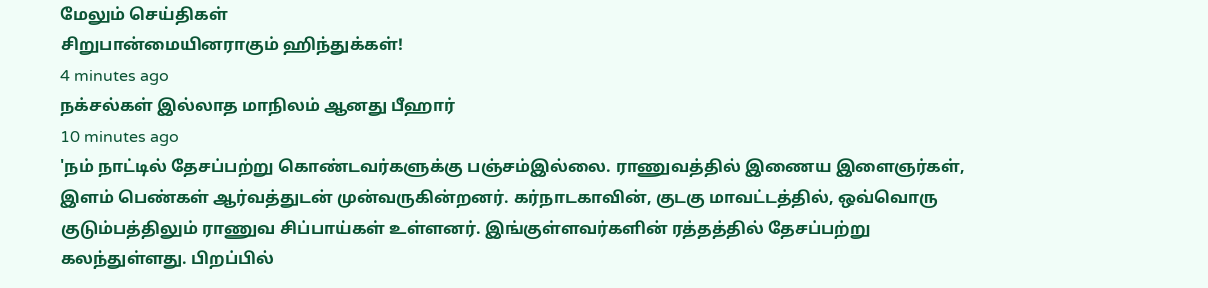மேலும் செய்திகள்
சிறுபான்மையினராகும் ஹிந்துக்கள்!
4 minutes ago
நக்சல்கள் இல்லாத மாநிலம் ஆனது பீஹார்
10 minutes ago
'நம் நாட்டில் தேசப்பற்று கொண்டவர்களுக்கு பஞ்சம்இல்லை. ராணுவத்தில் இணைய இளைஞர்கள், இளம் பெண்கள் ஆர்வத்துடன் முன்வருகின்றனர். கர்நாடகாவின், குடகு மாவட்டத்தில், ஒவ்வொரு குடும்பத்திலும் ராணுவ சிப்பாய்கள் உள்ளனர். இங்குள்ளவர்களின் ரத்தத்தில் தேசப்பற்று கலந்துள்ளது. பிறப்பில்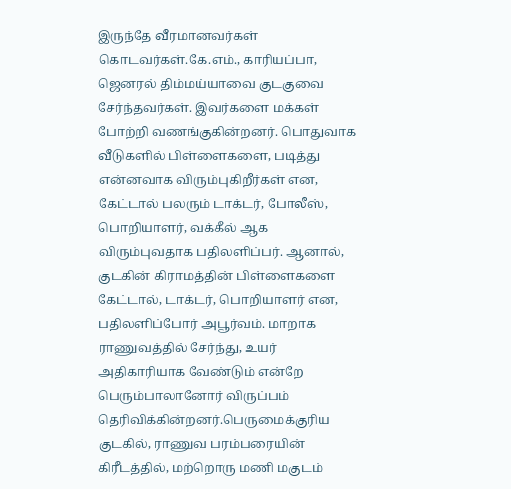இருந்தே வீரமானவர்கள் கொடவர்கள்.கே.எம்., காரியப்பா, ஜெனரல் திம்மய்யாவை குடகுவை சேர்ந்தவர்கள். இவர்களை மக்கள் போற்றி வணங்குகின்றனர். பொதுவாக வீடுகளில் பிள்ளைகளை, படித்து என்னவாக விரும்புகிறீர்கள் என, கேட்டால் பலரும் டாக்டர், போலீஸ், பொறியாளர், வக்கீல் ஆக விரும்புவதாக பதிலளிப்பர். ஆனால், குடகின் கிராமத்தின் பிள்ளைகளை கேட்டால், டாக்டர், பொறியாளர் என, பதிலளிப்போர் அபூர்வம். மாறாக ராணுவத்தில் சேர்ந்து, உயர் அதிகாரியாக வேண்டும் என்றே பெரும்பாலானோர் விருப்பம் தெரிவிக்கின்றனர்.பெருமைக்குரிய குடகில், ராணுவ பரம்பரையின் கிரீடத்தில், மற்றொரு மணி மகுடம்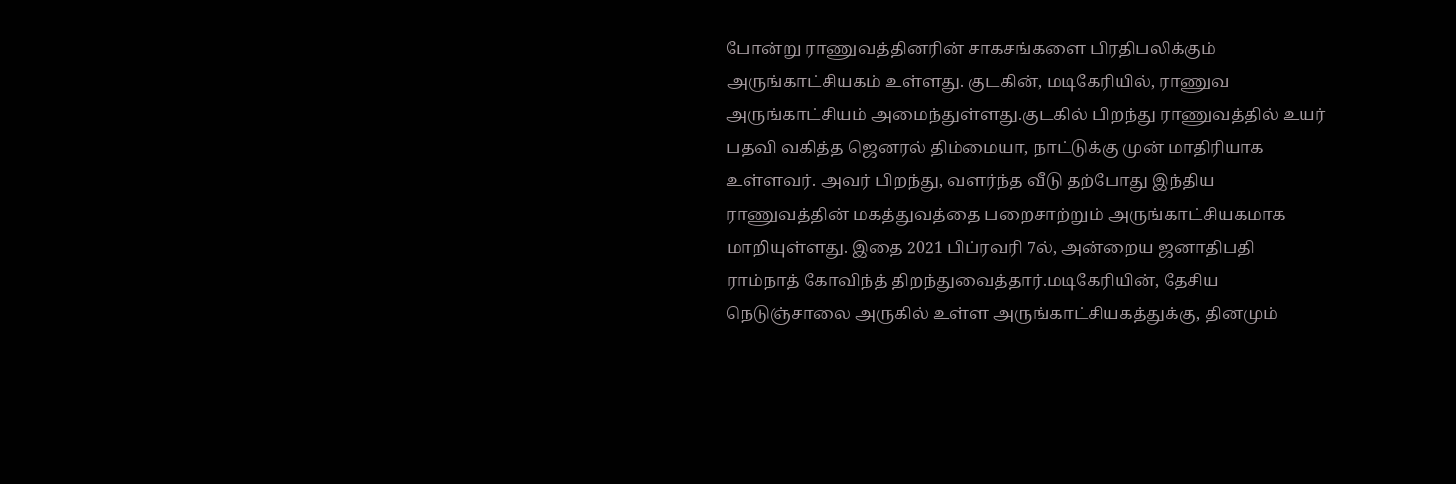போன்று ராணுவத்தினரின் சாகசங்களை பிரதிபலிக்கும் அருங்காட்சியகம் உள்ளது. குடகின், மடிகேரியில், ராணுவ அருங்காட்சியம் அமைந்துள்ளது.குடகில் பிறந்து ராணுவத்தில் உயர் பதவி வகித்த ஜெனரல் திம்மையா, நாட்டுக்கு முன் மாதிரியாக உள்ளவர். அவர் பிறந்து, வளர்ந்த வீடு தற்போது இந்திய ராணுவத்தின் மகத்துவத்தை பறைசாற்றும் அருங்காட்சியகமாக மாறியுள்ளது. இதை 2021 பிப்ரவரி 7ல், அன்றைய ஜனாதிபதி ராம்நாத் கோவிந்த் திறந்துவைத்தார்.மடிகேரியின், தேசிய நெடுஞ்சாலை அருகில் உள்ள அருங்காட்சியகத்துக்கு, தினமும்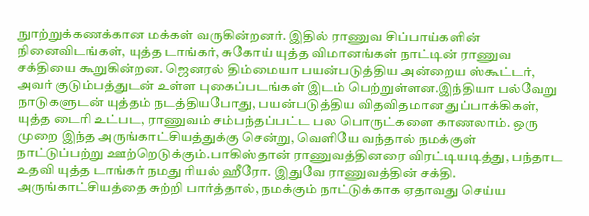நுாற்றுக்கணக்கான மக்கள் வருகின்றனர். இதில் ராணுவ சிப்பாய்களின் நினைவிடங்கள், யுத்த டாங்கர், சுகோய் யுத்த விமானங்கள் நாட்டின் ராணுவ சக்தியை கூறுகின்றன. ஜெனரல் திம்மையா பயன்படுத்திய அன்றைய ஸ்கூட்டர், அவர் குடும்பத்துடன் உள்ள புகைப்படங்கள் இடம் பெற்றுள்ளன.இந்தியா பல்வேறு நாடுகளுடன் யுத்தம் நடத்தியபோது, பயன்படுத்திய விதவிதமான துப்பாக்கிகள், யுத்த டைரி உட்பட, ராணுவம் சம்பந்தப்பட்ட பல பொருட்களை காணலாம். ஒரு முறை இந்த அருங்காட்சியத்துக்கு சென்று, வெளியே வந்தால் நமக்குள் நாட்டுப்பற்று ஊற்றெடுக்கும்.பாகிஸ்தான் ராணுவத்தினரை விரட்டியடித்து, பந்தாட உதவி யுத்த டாங்கர் நமது ரியல் ஹீரோ. இதுவே ராணுவத்தின் சக்தி. அருங்காட்சியத்தை சுற்றி பார்த்தால், நமக்கும் நாட்டுக்காக ஏதாவது செய்ய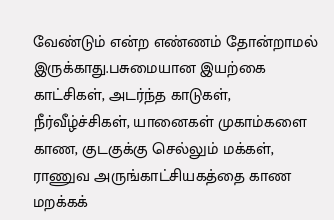வேண்டும் என்ற எண்ணம் தோன்றாமல் இருக்காது.பசுமையான இயற்கை காட்சிகள், அடர்ந்த காடுகள், நீர்வீழ்ச்சிகள், யானைகள் முகாம்களை காண, குடகுக்கு செல்லும் மக்கள், ராணுவ அருங்காட்சியகத்தை காண மறக்கக்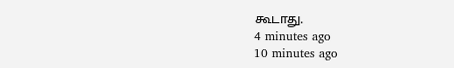கூடாது.
4 minutes ago
10 minutes ago